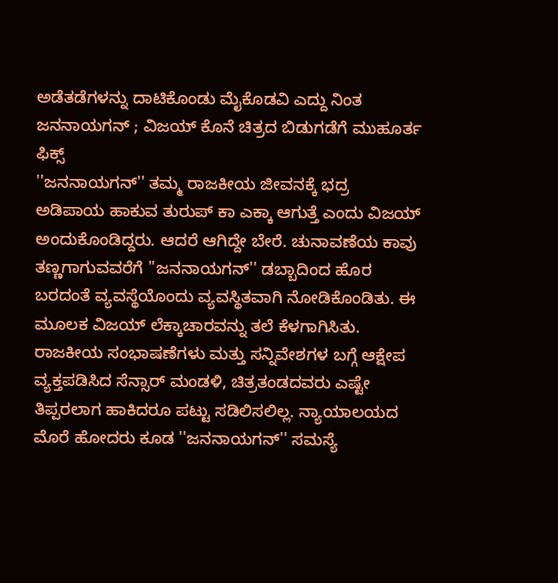ಅಡೆತಡೆಗಳನ್ನು ದಾಟಿಕೊಂಡು ಮೈಕೊಡವಿ ಎದ್ದು ನಿಂತ ಜನನಾಯಗನ್ ; ವಿಜಯ್ ಕೊನೆ ಚಿತ್ರದ ಬಿಡುಗಡೆಗೆ ಮುಹೂರ್ತ ಫಿಕ್ಸ್
''ಜನನಾಯಗನ್'' ತಮ್ಮ ರಾಜಕೀಯ ಜೀವನಕ್ಕೆ ಭದ್ರ ಅಡಿಪಾಯ ಹಾಕುವ ತುರುಪ್ ಕಾ ಎಕ್ಕಾ ಆಗುತ್ತೆ ಎಂದು ವಿಜಯ್ ಅಂದುಕೊಂಡಿದ್ದರು. ಆದರೆ ಆಗಿದ್ದೇ ಬೇರೆ. ಚುನಾವಣೆಯ ಕಾವು ತಣ್ಣಗಾಗುವವರೆಗೆ ''ಜನನಾಯಗನ್'' ಡಬ್ಬಾದಿಂದ ಹೊರ ಬರದಂತೆ ವ್ಯವಸ್ಥೆಯೊಂದು ವ್ಯವಸ್ಥಿತವಾಗಿ ನೋಡಿಕೊಂಡಿತು. ಈ ಮೂಲಕ ವಿಜಯ್ ಲೆಕ್ಕಾಚಾರವನ್ನು ತಲೆ ಕೆಳಗಾಗಿಸಿತು.
ರಾಜಕೀಯ ಸಂಭಾಷಣೆಗಳು ಮತ್ತು ಸನ್ನಿವೇಶಗಳ ಬಗ್ಗೆ ಆಕ್ಷೇಪ ವ್ಯಕ್ತಪಡಿಸಿದ ಸೆನ್ಸಾರ್ ಮಂಡಳಿ, ಚಿತ್ರತಂಡದವರು ಎಷ್ಟೇ ತಿಪ್ಪರಲಾಗ ಹಾಕಿದರೂ ಪಟ್ಟು ಸಡಿಲಿಸಲಿಲ್ಲ. ನ್ಯಾಯಾಲಯದ ಮೊರೆ ಹೋದರು ಕೂಡ ''ಜನನಾಯಗನ್'' ಸಮಸ್ಯೆ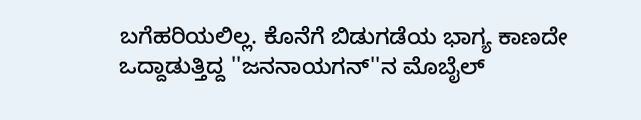ಬಗೆಹರಿಯಲಿಲ್ಲ. ಕೊನೆಗೆ ಬಿಡುಗಡೆಯ ಭಾಗ್ಯ ಕಾಣದೇ ಒದ್ದಾಡುತ್ತಿದ್ದ ''ಜನನಾಯಗನ್''ನ ಮೊಬೈಲ್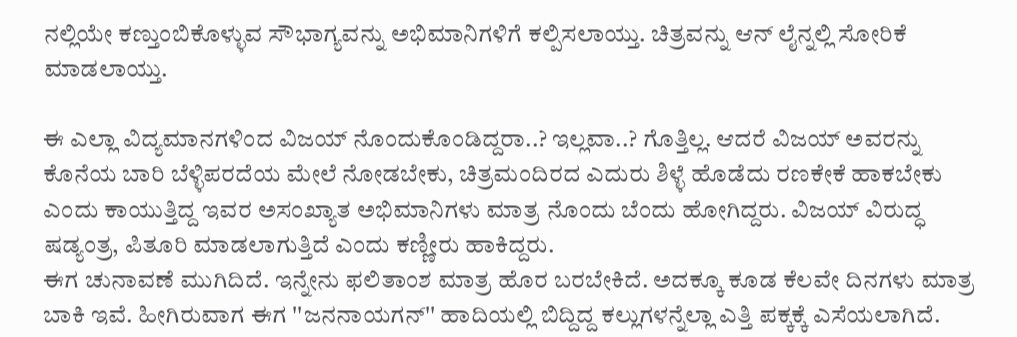ನಲ್ಲಿಯೇ ಕಣ್ತುಂಬಿಕೊಳ್ಳುವ ಸೌಭಾಗ್ಯವನ್ನು ಅಭಿಮಾನಿಗಳಿಗೆ ಕಲ್ಪಿಸಲಾಯ್ತು. ಚಿತ್ರವನ್ನು ಆನ್ ಲೈನ್ನಲ್ಲಿ ಸೋರಿಕೆ ಮಾಡಲಾಯ್ತು.

ಈ ಎಲ್ಲಾ ವಿದ್ಯಮಾನಗಳಿಂದ ವಿಜಯ್ ನೊಂದುಕೊಂಡಿದ್ದರಾ..? ಇಲ್ಲವಾ..? ಗೊತ್ತಿಲ್ಲ. ಆದರೆ ವಿಜಯ್ ಅವರನ್ನು ಕೊನೆಯ ಬಾರಿ ಬೆಳ್ಳಿಪರದೆಯ ಮೇಲೆ ನೋಡಬೇಕು, ಚಿತ್ರಮಂದಿರದ ಎದುರು ಶಿಳ್ಳೆ ಹೊಡೆದು ರಣಕೇಕೆ ಹಾಕಬೇಕು ಎಂದು ಕಾಯುತ್ತಿದ್ದ ಇವರ ಅಸಂಖ್ಯಾತ ಅಭಿಮಾನಿಗಳು ಮಾತ್ರ ನೊಂದು ಬೆಂದು ಹೋಗಿದ್ದರು. ವಿಜಯ್ ವಿರುದ್ಧ ಷಡ್ಯಂತ್ರ, ಪಿತೂರಿ ಮಾಡಲಾಗುತ್ತಿದೆ ಎಂದು ಕಣ್ಣೀರು ಹಾಕಿದ್ದರು.
ಈಗ ಚುನಾವಣೆ ಮುಗಿದಿದೆ. ಇನ್ನೇನು ಫಲಿತಾಂಶ ಮಾತ್ರ ಹೊರ ಬರಬೇಕಿದೆ. ಅದಕ್ಕೂ ಕೂಡ ಕೆಲವೇ ದಿನಗಳು ಮಾತ್ರ ಬಾಕಿ ಇವೆ. ಹೀಗಿರುವಾಗ ಈಗ ''ಜನನಾಯಗನ್'' ಹಾದಿಯಲ್ಲಿ ಬಿದ್ದಿದ್ದ ಕಲ್ಲುಗಳನ್ನೆಲ್ಲಾ ಎತ್ತಿ ಪಕ್ಕಕ್ಕೆ ಎಸೆಯಲಾಗಿದೆ.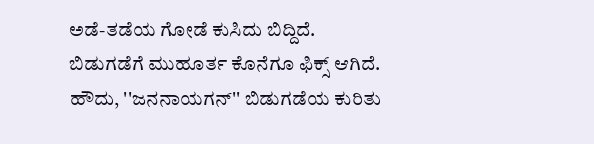ಅಡೆ-ತಡೆಯ ಗೋಡೆ ಕುಸಿದು ಬಿದ್ದಿದೆ. ಬಿಡುಗಡೆಗೆ ಮುಹೂರ್ತ ಕೊನೆಗೂ ಫಿಕ್ಸ್ ಆಗಿದೆ.
ಹೌದು, ''ಜನನಾಯಗನ್'' ಬಿಡುಗಡೆಯ ಕುರಿತು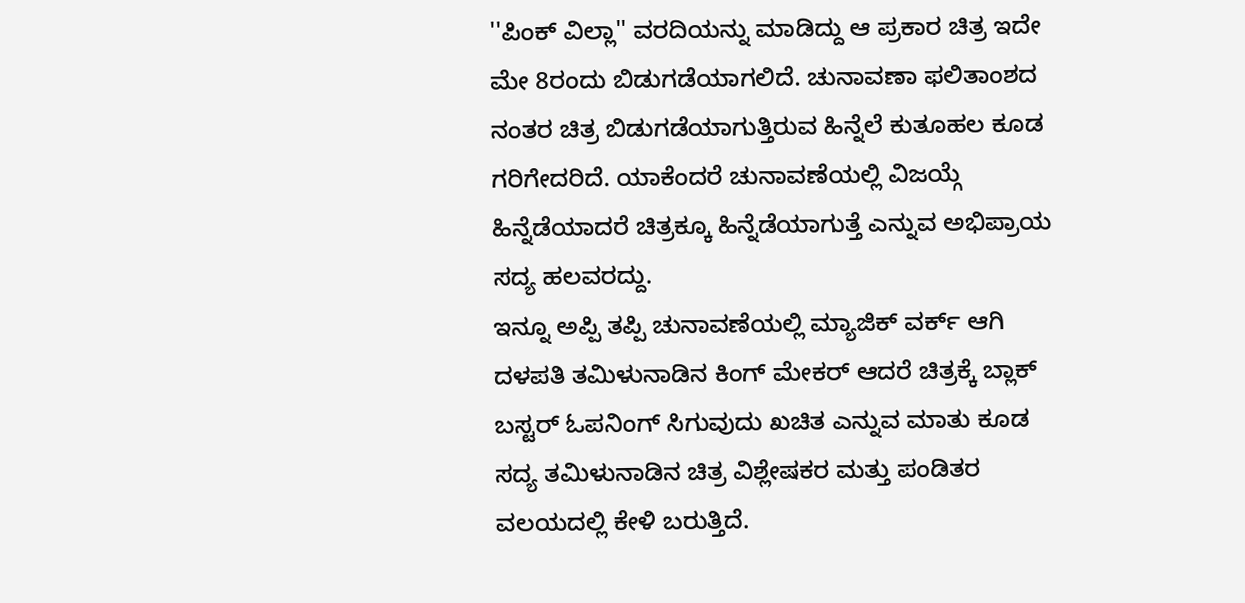''ಪಿಂಕ್ ವಿಲ್ಲಾ'' ವರದಿಯನ್ನು ಮಾಡಿದ್ದು ಆ ಪ್ರಕಾರ ಚಿತ್ರ ಇದೇ ಮೇ 8ರಂದು ಬಿಡುಗಡೆಯಾಗಲಿದೆ. ಚುನಾವಣಾ ಫಲಿತಾಂಶದ ನಂತರ ಚಿತ್ರ ಬಿಡುಗಡೆಯಾಗುತ್ತಿರುವ ಹಿನ್ನೆಲೆ ಕುತೂಹಲ ಕೂಡ ಗರಿಗೇದರಿದೆ. ಯಾಕೆಂದರೆ ಚುನಾವಣೆಯಲ್ಲಿ ವಿಜಯ್ಗೆ ಹಿನ್ನೆಡೆಯಾದರೆ ಚಿತ್ರಕ್ಕೂ ಹಿನ್ನೆಡೆಯಾಗುತ್ತೆ ಎನ್ನುವ ಅಭಿಪ್ರಾಯ ಸದ್ಯ ಹಲವರದ್ದು.
ಇನ್ನೂ ಅಪ್ಪಿ ತಪ್ಪಿ ಚುನಾವಣೆಯಲ್ಲಿ ಮ್ಯಾಜಿಕ್ ವರ್ಕ್ ಆಗಿ ದಳಪತಿ ತಮಿಳುನಾಡಿನ ಕಿಂಗ್ ಮೇಕರ್ ಆದರೆ ಚಿತ್ರಕ್ಕೆ ಬ್ಲಾಕ್ ಬಸ್ಟರ್ ಓಪನಿಂಗ್ ಸಿಗುವುದು ಖಚಿತ ಎನ್ನುವ ಮಾತು ಕೂಡ ಸದ್ಯ ತಮಿಳುನಾಡಿನ ಚಿತ್ರ ವಿಶ್ಲೇಷಕರ ಮತ್ತು ಪಂಡಿತರ ವಲಯದಲ್ಲಿ ಕೇಳಿ ಬರುತ್ತಿದೆ.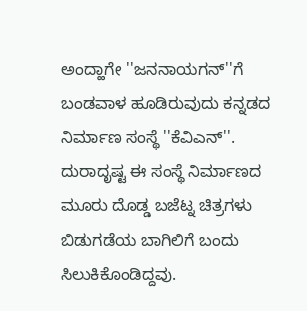ಅಂದ್ಹಾಗೇ ''ಜನನಾಯಗನ್''ಗೆ ಬಂಡವಾಳ ಹೂಡಿರುವುದು ಕನ್ನಡದ ನಿರ್ಮಾಣ ಸಂಸ್ಥೆ ''ಕೆವಿಎನ್''. ದುರಾದೃಷ್ಟ ಈ ಸಂಸ್ಥೆ ನಿರ್ಮಾಣದ ಮೂರು ದೊಡ್ಡ ಬಜೆಟ್ನ ಚಿತ್ರಗಳು ಬಿಡುಗಡೆಯ ಬಾಗಿಲಿಗೆ ಬಂದು ಸಿಲುಕಿಕೊಂಡಿದ್ದವು.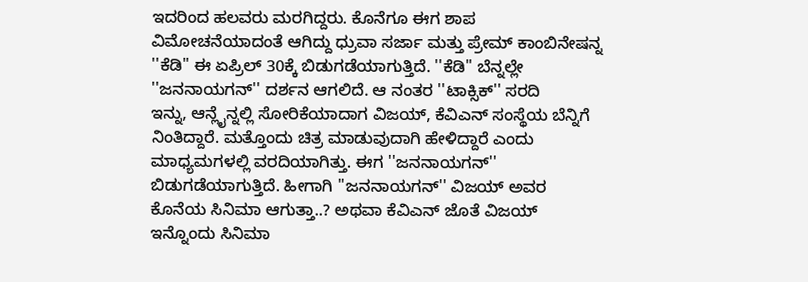ಇದರಿಂದ ಹಲವರು ಮರಗಿದ್ದರು. ಕೊನೆಗೂ ಈಗ ಶಾಪ ವಿಮೋಚನೆಯಾದಂತೆ ಆಗಿದ್ದು ಧ್ರುವಾ ಸರ್ಜಾ ಮತ್ತು ಪ್ರೇಮ್ ಕಾಂಬಿನೇಷನ್ನ ''ಕೆಡಿ'' ಈ ಏಪ್ರಿಲ್ 30ಕ್ಕೆ ಬಿಡುಗಡೆಯಾಗುತ್ತಿದೆ. ''ಕೆಡಿ'' ಬೆನ್ನಲ್ಲೇ ''ಜನನಾಯಗನ್'' ದರ್ಶನ ಆಗಲಿದೆ. ಆ ನಂತರ ''ಟಾಕ್ಸಿಕ್'' ಸರದಿ
ಇನ್ನು, ಆನ್ಲೈನ್ನಲ್ಲಿ ಸೋರಿಕೆಯಾದಾಗ ವಿಜಯ್, ಕೆವಿಎನ್ ಸಂಸ್ಥೆಯ ಬೆನ್ನಿಗೆ ನಿಂತಿದ್ದಾರೆ. ಮತ್ತೊಂದು ಚಿತ್ರ ಮಾಡುವುದಾಗಿ ಹೇಳಿದ್ದಾರೆ ಎಂದು ಮಾಧ್ಯಮಗಳಲ್ಲಿ ವರದಿಯಾಗಿತ್ತು. ಈಗ ''ಜನನಾಯಗನ್'' ಬಿಡುಗಡೆಯಾಗುತ್ತಿದೆ. ಹೀಗಾಗಿ ''ಜನನಾಯಗನ್'' ವಿಜಯ್ ಅವರ ಕೊನೆಯ ಸಿನಿಮಾ ಆಗುತ್ತಾ..? ಅಥವಾ ಕೆವಿಎನ್ ಜೊತೆ ವಿಜಯ್ ಇನ್ನೊಂದು ಸಿನಿಮಾ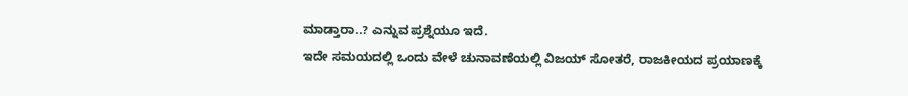ಮಾಡ್ತಾರಾ..? ಎನ್ನುವ ಪ್ರಶ್ನೆಯೂ ಇದೆ.
ಇದೇ ಸಮಯದಲ್ಲಿ ಒಂದು ವೇಳೆ ಚುನಾವಣೆಯಲ್ಲಿ ವಿಜಯ್ ಸೋತರೆ, ರಾಜಕೀಯದ ಪ್ರಯಾಣಕ್ಕೆ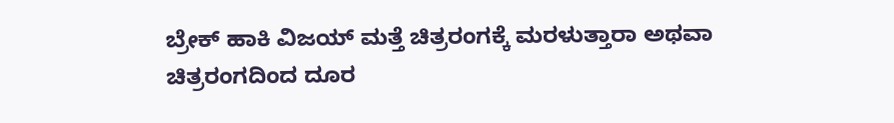ಬ್ರೇಕ್ ಹಾಕಿ ವಿಜಯ್ ಮತ್ತೆ ಚಿತ್ರರಂಗಕ್ಕೆ ಮರಳುತ್ತಾರಾ ಅಥವಾ ಚಿತ್ರರಂಗದಿಂದ ದೂರ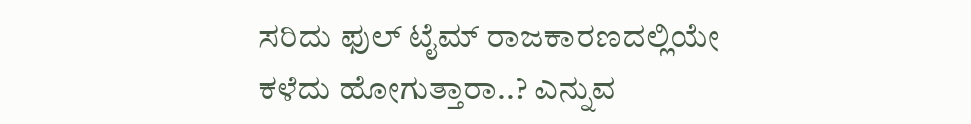ಸರಿದು ಫುಲ್ ಟೈಮ್ ರಾಜಕಾರಣದಲ್ಲಿಯೇ ಕಳೆದು ಹೋಗುತ್ತಾರಾ..? ಎನ್ನುವ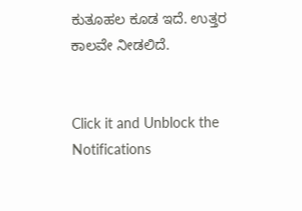ಕುತೂಹಲ ಕೂಡ ಇದೆ. ಉತ್ತರ ಕಾಲವೇ ನೀಡಲಿದೆ.


Click it and Unblock the Notifications